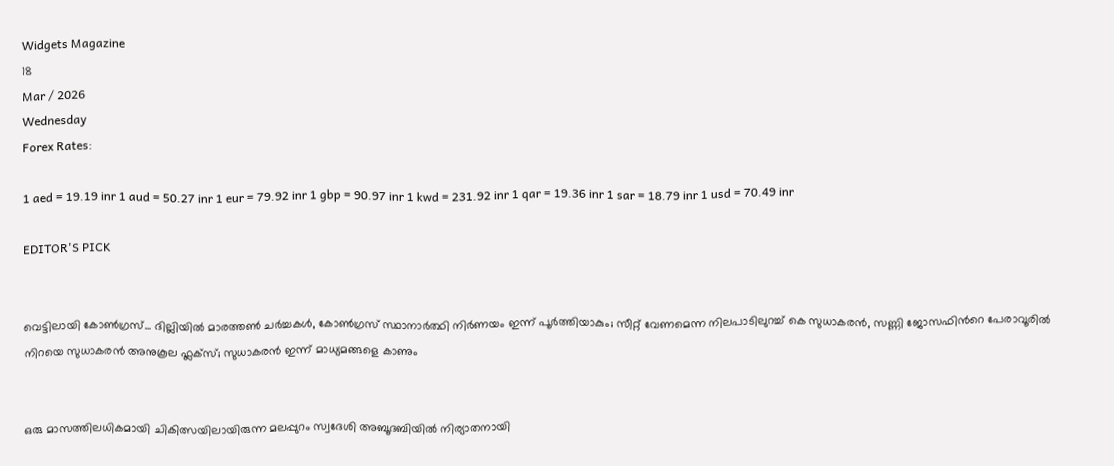Widgets Magazine
18
Mar / 2026
Wednesday
Forex Rates:

1 aed = 19.19 inr 1 aud = 50.27 inr 1 eur = 79.92 inr 1 gbp = 90.97 inr 1 kwd = 231.92 inr 1 qar = 19.36 inr 1 sar = 18.79 inr 1 usd = 70.49 inr

EDITOR'S PICK


വെട്ടിലായി കോണ്‍ഗ്രസ്... ദില്ലിയിൽ മാരത്തൺ ചർച്ചകൾ, കോൺഗ്രസ് സ്ഥാനാർത്ഥി നിർണയം ഇന്ന് പൂർത്തിയാകും; സീറ്റ് വേണമെന്ന നിലപാടിലുറച്ച് കെ സുധാകരൻ, സണ്ണി ജോസഫിന്‍റെ പേരാവൂരിൽ നിറയെ സുധാകരൻ അനുകൂല ഫ്ലക്സ്; സുധാകരൻ ഇന്ന് മാധ്യമങ്ങളെ കാണും


ഒരു മാസത്തിലധികമായി ചികിത്സയിലായിരുന്ന മലപ്പുറം സ്വദേശി അബൂദബിയിൽ നിര്യാതനായി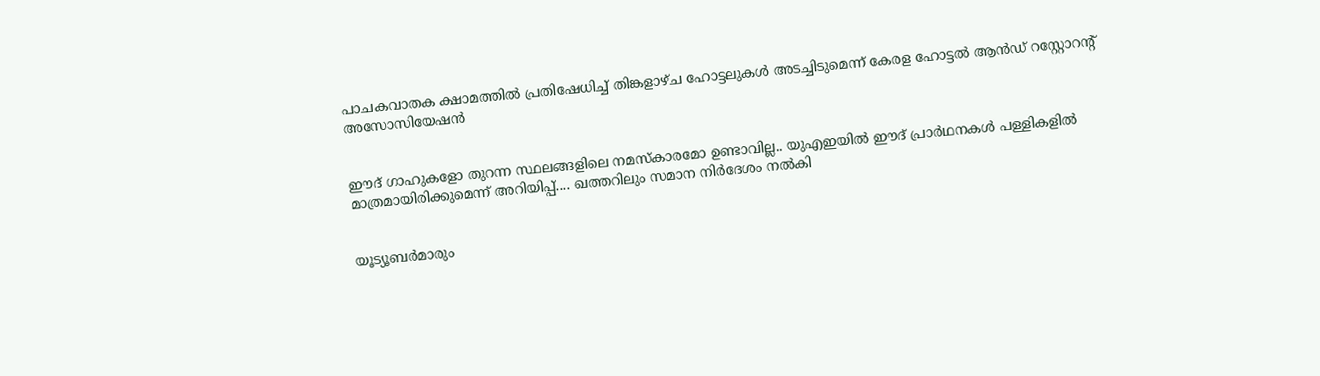പാചകവാതക ക്ഷാമത്തിൽ പ്രതിഷേധിച്ച് തിങ്കളാഴ്ച ഹോട്ടലുകൾ അടച്ചിടുമെന്ന് കേരള ഹോട്ടൽ ആൻഡ് റസ്റ്റോറന്റ് അസോസിയേഷൻ


ഈദ് ഗാഹുകളോ തുറന്ന സ്ഥലങ്ങളിലെ നമസ്കാരമോ ഉണ്ടാവില്ല.. യുഎഇയിൽ ഈദ് പ്രാർഥനകൾ പള്ളികളിൽ മാത്രമായിരിക്കുമെന്ന് അറിയിപ്പ്.... ഖത്തറിലും സമാന നിർദേശം നൽകി


യൂട്യൂബർമാരും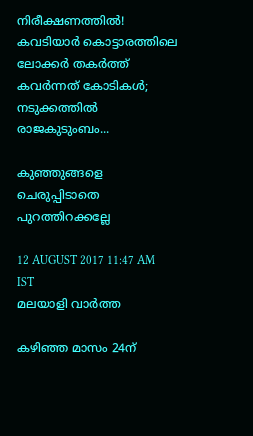നിരീക്ഷണത്തിൽ! കവടിയാർ കൊട്ടാരത്തിലെ ലോക്കർ തകർത്ത് കവർന്നത് കോടികൾ; നടുക്കത്തിൽ രാജകുടുംബം...

കുഞ്ഞുങ്ങളെ ചെരുപ്പിടാതെ പുറത്തിറക്കല്ലേ

12 AUGUST 2017 11:47 AM IST
മലയാളി വാര്‍ത്ത

കഴിഞ്ഞ മാസം 24ന്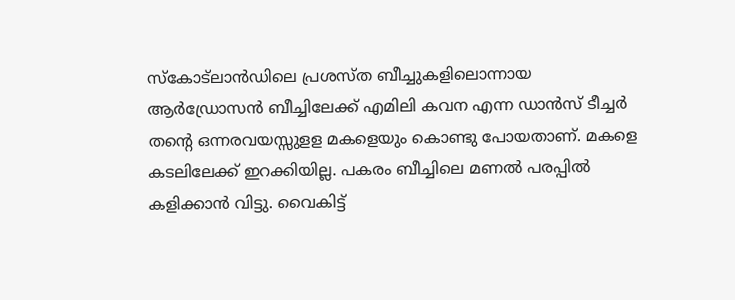സ്‌കോട്‌ലാന്‍ഡിലെ പ്രശസ്ത ബീച്ചുകളിലൊന്നായ ആര്‍ഡ്രോസന്‍ ബീച്ചിലേക്ക് എമിലി കവന എന്ന ഡാന്‍സ് ടീച്ചര്‍ തന്റെ ഒന്നരവയസ്സുളള മകളെയും കൊണ്ടു പോയതാണ്. മകളെ കടലിലേക്ക് ഇറക്കിയില്ല. പകരം ബീച്ചിലെ മണല്‍ പരപ്പില്‍ കളിക്കാന്‍ വിട്ടു. വൈകിട്ട്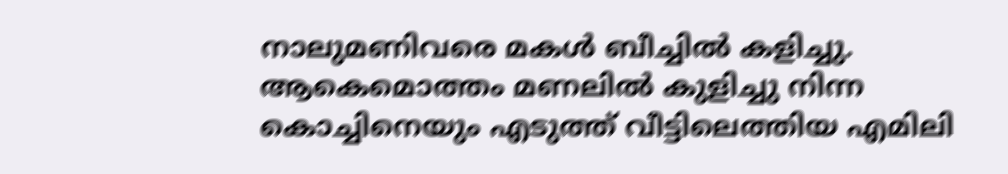നാലുമണിവരെ മകള്‍ ബീച്ചില്‍ കളിച്ചു. ആകെമൊത്തം മണലില്‍ കുളിച്ചു നിന്ന കൊച്ചിനെയും എടുത്ത് വീട്ടിലെത്തിയ എമിലി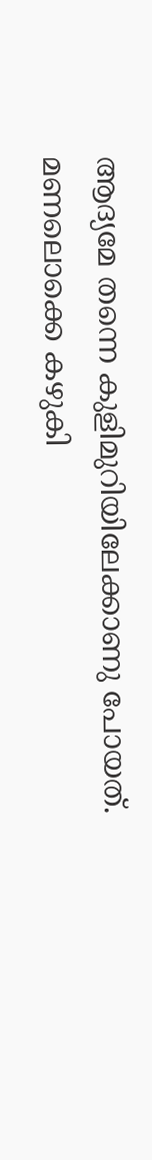ആദ്യമേ തന്നെ കുളിമുറിയിലേക്കാണു പോയത്. മണലൊക്കെ കഴുകി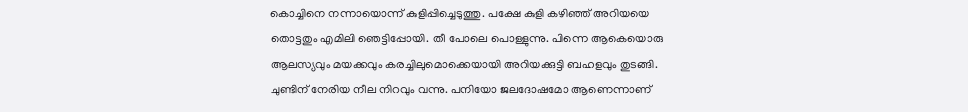കൊച്ചിനെ നന്നായൊന്ന് കുളിപ്പിച്ചെടുത്തു. പക്ഷേ കുളി കഴിഞ്ഞ് അറിയയെ തൊട്ടതും എമിലി ഞെട്ടിപ്പോയി. തീ പോലെ പൊള്ളുന്നു. പിന്നെ ആകെയൊരു ആലസ്യവും മയക്കവും കരച്ചിലുമൊക്കെയായി അറിയക്കുട്ടി ബഹളവും തുടങ്ങി. ചുണ്ടിന് നേരിയ നീല നിറവും വന്നു. പനിയോ ജലദോഷമോ ആണെന്നാണ്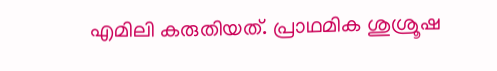എമിലി കരുതിയത്. പ്രാഥമിക ശുശ്രൂഷ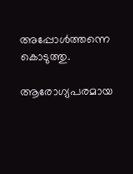അപ്പോള്‍ത്തന്നെ കൊടുത്തു.

ആരോഗ്യപരമായ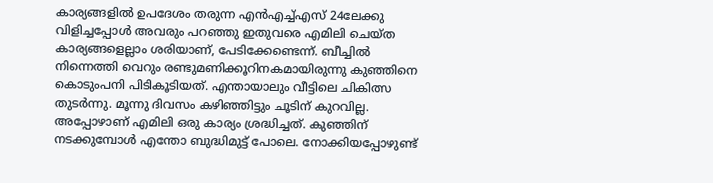കാര്യങ്ങളില്‍ ഉപദേശം തരുന്ന എന്‍എച്ച്എസ് 24ലേക്കു വിളിച്ചപ്പോള്‍ അവരും പറഞ്ഞു ഇതുവരെ എമിലി ചെയ്ത കാര്യങ്ങളെല്ലാം ശരിയാണ്, പേടിക്കേണ്ടെന്ന്. ബീച്ചില്‍ നിന്നെത്തി വെറും രണ്ടുമണിക്കൂറിനകമായിരുന്നു കുഞ്ഞിനെ കൊടുംപനി പിടികൂടിയത്. എന്തായാലും വീട്ടിലെ ചികിത്സ തുടര്‍ന്നു. മൂന്നു ദിവസം കഴിഞ്ഞിട്ടും ചൂടിന് കുറവില്ല. അപ്പോഴാണ് എമിലി ഒരു കാര്യം ശ്രദ്ധിച്ചത്. കുഞ്ഞിന് നടക്കുമ്പോള്‍ എന്തോ ബുദ്ധിമുട്ട് പോലെ. നോക്കിയപ്പോഴുണ്ട്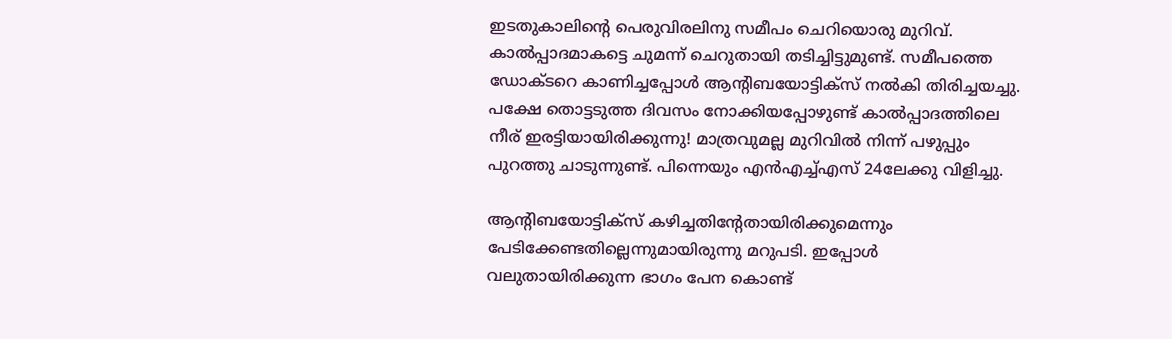ഇടതുകാലിന്റെ പെരുവിരലിനു സമീപം ചെറിയൊരു മുറിവ്. കാല്‍പ്പാദമാകട്ടെ ചുമന്ന് ചെറുതായി തടിച്ചിട്ടുമുണ്ട്. സമീപത്തെ ഡോക്ടറെ കാണിച്ചപ്പോള്‍ ആന്റിബയോട്ടിക്‌സ് നല്‍കി തിരിച്ചയച്ചു. പക്ഷേ തൊട്ടടുത്ത ദിവസം നോക്കിയപ്പോഴുണ്ട് കാല്‍പ്പാദത്തിലെ നീര് ഇരട്ടിയായിരിക്കുന്നു! മാത്രവുമല്ല മുറിവില്‍ നിന്ന് പഴുപ്പും പുറത്തു ചാടുന്നുണ്ട്. പിന്നെയും എന്‍എച്ച്എസ് 24ലേക്കു വിളിച്ചു.

ആന്റിബയോട്ടിക്‌സ് കഴിച്ചതിന്റേതായിരിക്കുമെന്നും പേടിക്കേണ്ടതില്ലെന്നുമായിരുന്നു മറുപടി. ഇപ്പോള്‍ വലുതായിരിക്കുന്ന ഭാഗം പേന കൊണ്ട്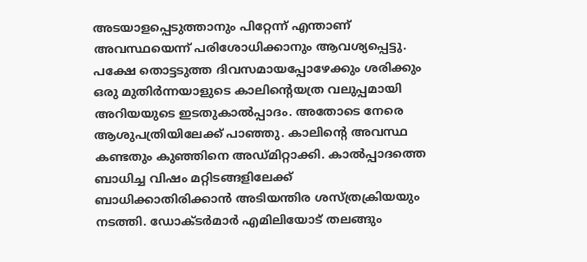അടയാളപ്പെടുത്താനും പിറ്റേന്ന് എന്താണ് അവസ്ഥയെന്ന് പരിശോധിക്കാനും ആവശ്യപ്പെട്ടു. പക്ഷേ തൊട്ടടുത്ത ദിവസമായപ്പോഴേക്കും ശരിക്കും ഒരു മുതിര്‍ന്നയാളുടെ കാലിന്റെയത്ര വലുപ്പമായി അറിയയുടെ ഇടതുകാല്‍പ്പാദം. അതോടെ നേരെ ആശുപത്രിയിലേക്ക് പാഞ്ഞു. കാലിന്റെ അവസ്ഥ കണ്ടതും കുഞ്ഞിനെ അഡ്മിറ്റാക്കി. കാല്‍പ്പാദത്തെ ബാധിച്ച വിഷം മറ്റിടങ്ങളിലേക്ക് ബാധിക്കാതിരിക്കാന്‍ അടിയന്തിര ശസ്ത്രക്രിയയും നടത്തി. ഡോക്ടര്‍മാര്‍ എമിലിയോട് തലങ്ങും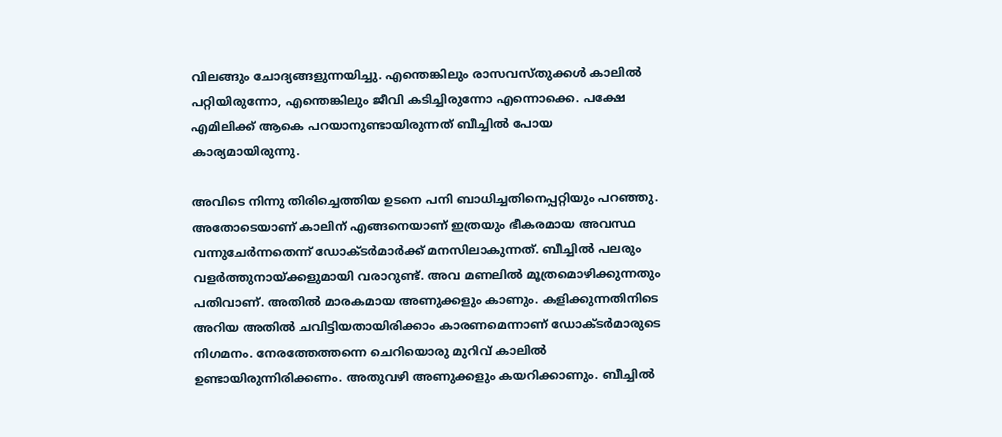വിലങ്ങും ചോദ്യങ്ങളുന്നയിച്ചു. എന്തെങ്കിലും രാസവസ്തുക്കള്‍ കാലില്‍ പറ്റിയിരുന്നോ, എന്തെങ്കിലും ജീവി കടിച്ചിരുന്നോ എന്നൊക്കെ. പക്ഷേ എമിലിക്ക് ആകെ പറയാനുണ്ടായിരുന്നത് ബീച്ചില്‍ പോയ കാര്യമായിരുന്നു.

അവിടെ നിന്നു തിരിച്ചെത്തിയ ഉടനെ പനി ബാധിച്ചതിനെപ്പറ്റിയും പറഞ്ഞു. അതോടെയാണ് കാലിന് എങ്ങനെയാണ് ഇത്രയും ഭീകരമായ അവസ്ഥ വന്നുചേര്‍ന്നതെന്ന് ഡോക്ടര്‍മാര്‍ക്ക് മനസിലാകുന്നത്. ബീച്ചില്‍ പലരും വളര്‍ത്തുനായ്ക്കളുമായി വരാറുണ്ട്. അവ മണലില്‍ മൂത്രമൊഴിക്കുന്നതും പതിവാണ്. അതില്‍ മാരകമായ അണുക്കളും കാണും. കളിക്കുന്നതിനിടെ അറിയ അതില്‍ ചവിട്ടിയതായിരിക്കാം കാരണമെന്നാണ് ഡോക്ടര്‍മാരുടെ നിഗമനം. നേരത്തേത്തന്നെ ചെറിയൊരു മുറിവ് കാലില്‍ ഉണ്ടായിരുന്നിരിക്കണം. അതുവഴി അണുക്കളും കയറിക്കാണും. ബീച്ചില്‍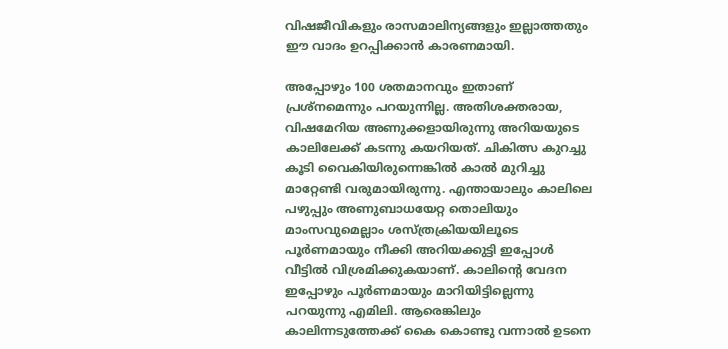വിഷജീവികളും രാസമാലിന്യങ്ങളും ഇല്ലാത്തതും ഈ വാദം ഉറപ്പിക്കാന്‍ കാരണമായി.

അപ്പോഴും 100 ശതമാനവും ഇതാണ് പ്രശ്‌നമെന്നും പറയുന്നില്ല. അതിശക്തരായ, വിഷമേറിയ അണുക്കളായിരുന്നു അറിയയുടെ കാലിലേക്ക് കടന്നു കയറിയത്. ചികിത്സ കുറച്ചു കൂടി വൈകിയിരുന്നെങ്കില്‍ കാല്‍ മുറിച്ചു മാറ്റേണ്ടി വരുമായിരുന്നു. എന്തായാലും കാലിലെ പഴുപ്പും അണുബാധയേറ്റ തൊലിയും മാംസവുമെല്ലാം ശസ്ത്രക്രിയയിലൂടെ പൂര്‍ണമായും നീക്കി അറിയക്കുട്ടി ഇപ്പോള്‍ വീട്ടില്‍ വിശ്രമിക്കുകയാണ്. കാലിന്റെ വേദന ഇപ്പോഴും പൂര്‍ണമായും മാറിയിട്ടില്ലെന്നു പറയുന്നു എമിലി. ആരെങ്കിലും കാലിന്നടുത്തേക്ക് കൈ കൊണ്ടു വന്നാല്‍ ഉടനെ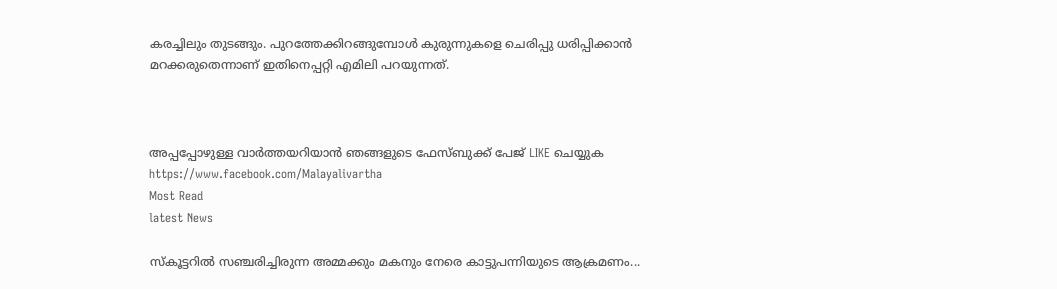കരച്ചിലും തുടങ്ങും. പുറത്തേക്കിറങ്ങുമ്പോള്‍ കുരുന്നുകളെ ചെരിപ്പു ധരിപ്പിക്കാന്‍ മറക്കരുതെന്നാണ് ഇതിനെപ്പറ്റി എമിലി പറയുന്നത്.



അപ്പപ്പോഴുള്ള വാര്‍ത്തയറിയാന്‍ ഞങ്ങളുടെ ഫേസ്‌ബുക്ക്‌ പേജ് LIKE ചെയ്യുക
https://www.facebook.com/Malayalivartha
Most Read
latest News

സ്കൂട്ടറിൽ സഞ്ചരിച്ചിരുന്ന അമ്മക്കും മകനും നേരെ കാട്ടുപന്നിയുടെ ആക്രമണം...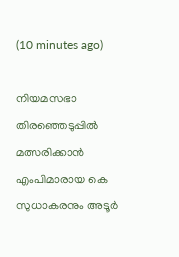(10 minutes ago)

നിയമസഭാ തിരഞ്ഞെടുപ്പിൽ മത്സരിക്കാൻ എംപിമാരായ കെ സുധാകരനും അടൂർ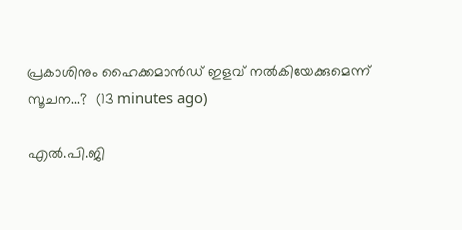പ്രകാശിനും ഹൈക്കമാൻഡ് ഇളവ് നൽകിയേക്കുമെന്ന് സൂചന...?  (13 minutes ago)

എൽ.പി.ജി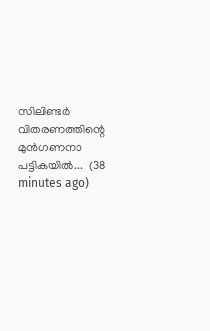സിലിണ്ടർ വിതരണത്തിന്റെ മുൻഗണനാ പട്ടികയിൽ...  (38 minutes ago)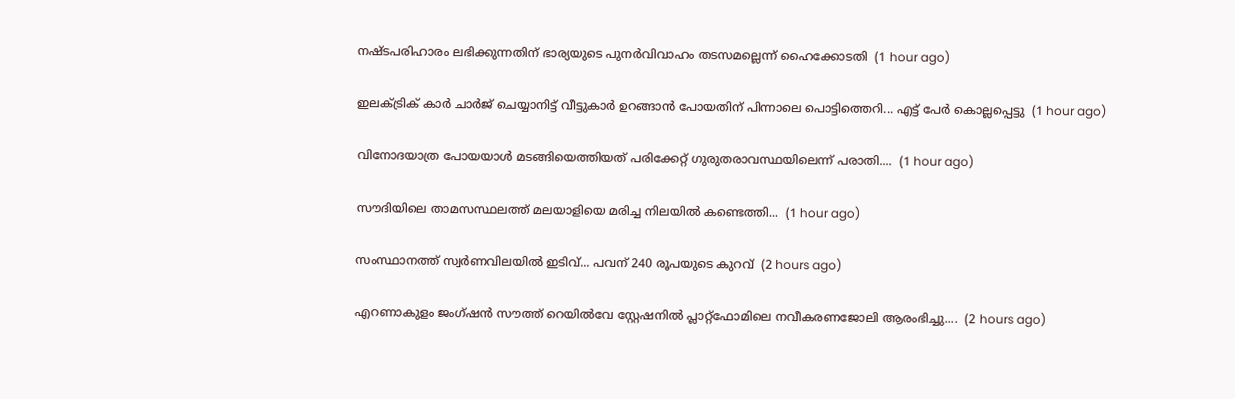നഷ്ടപരിഹാരം ലഭിക്കുന്നതിന് ഭാര്യയുടെ പുനർവിവാഹം തടസമല്ലെന്ന് ഹൈക്കോടതി  (1 hour ago)

ഇലക്ട്രിക് കാർ ചാർജ് ചെയ്യാനിട്ട് വീട്ടുകാർ ഉറങ്ങാൻ പോയതിന് പിന്നാലെ പൊട്ടിത്തെറി... എട്ട് പേർ കൊല്ലപ്പെട്ടു  (1 hour ago)

വിനോദയാത്ര പോയയാൾ മടങ്ങിയെത്തിയത് പരിക്കേറ്റ് ഗുരുതരാവസ്ഥയിലെന്ന് പരാതി....  (1 hour ago)

സൗദിയിലെ താമസസ്ഥലത്ത് മലയാളിയെ മരിച്ച നിലയിൽ കണ്ടെത്തി...  (1 hour ago)

സംസ്ഥാനത്ത് സ്വർണവിലയിൽ ഇടിവ്... പവന് 240 രൂപയുടെ കുറവ്  (2 hours ago)

എറണാകുളം ജംഗ്ഷൻ സൗത്ത് റെയിൽവേ സ്റ്റേഷനിൽ പ്ലാറ്റ്ഫോമിലെ നവീകരണജോലി ആരംഭിച്ചു....  (2 hours ago)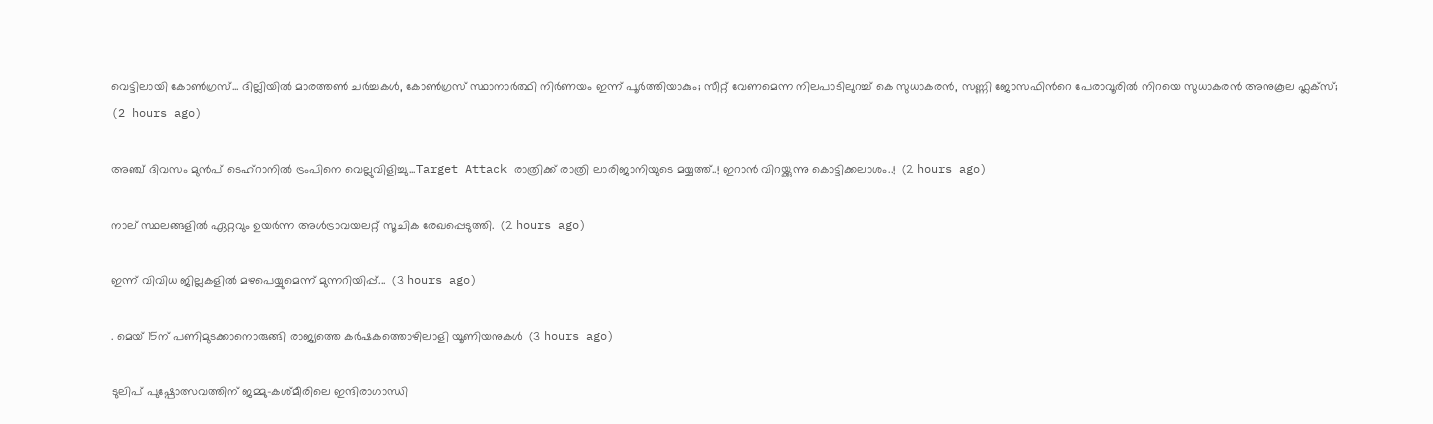വെട്ടിലായി കോണ്‍ഗ്രസ്... ദില്ലിയിൽ മാരത്തൺ ചർച്ചകൾ, കോൺഗ്രസ് സ്ഥാനാർത്ഥി നിർണയം ഇന്ന് പൂർത്തിയാകും; സീറ്റ് വേണമെന്ന നിലപാടിലുറച്ച് കെ സുധാകരൻ, സണ്ണി ജോസഫിന്‍റെ പേരാവൂരിൽ നിറയെ സുധാകരൻ അനുകൂല ഫ്ലക്സ്;  (2 hours ago)

അഞ്ച് ദിവസം മുൻപ് ടെഹ്‌റാനിൽ ട്രംപിനെ വെല്ലുവിളിച്ചു...Target Attack രാത്രിക്ക് രാത്രി ലാരിജാനിയുടെ മയ്യത്ത്..! ഇറാൻ വിറയ്ക്കുന്നു കൊട്ടിക്കലാശം..!  (2 hours ago)

നാല് സ്ഥലങ്ങളിൽ ഏറ്റവും ഉയര്‍ന്ന അള്‍ട്രാവയലറ്റ് സൂചിക രേഖപ്പെടുത്തി.  (2 hours ago)

ഇന്ന്‌ വിവിധ ജില്ലകളിൽ മഴപെയ്യുമെന്ന് മുന്നറിയിപ്പ്...  (3 hours ago)

. മെയ്‌ 15ന്‌ പണിമുടക്കാനൊരുങ്ങി രാജ്യത്തെ കർഷകത്തൊഴിലാളി യൂണിയനുകൾ  (3 hours ago)

ടുലിപ് പുഷ്പോത്സവത്തിന് ജമ്മു-കശ്മീരിലെ ഇന്ദിരാഗാന്ധി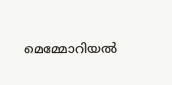മെമ്മോറിയൽ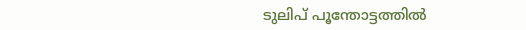ടുലിപ് പൂന്തോട്ടത്തിൽ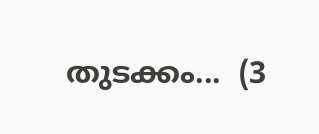തുടക്കം...  (3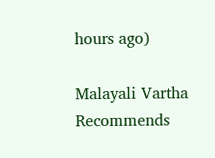hours ago)

Malayali Vartha Recommends